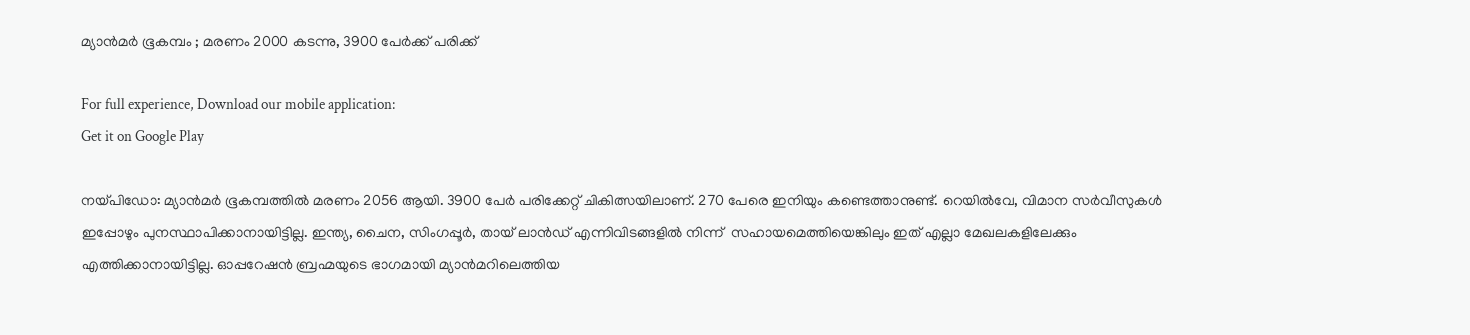മ്യാൻമർ ഭൂകമ്പം ; മരണം 2000 കടന്നു, 3900 പേർക്ക് പരിക്ക്

For full experience, Download our mobile application:
Get it on Google Play

നയ്പിഡോ: മ്യാൻമർ ഭൂകമ്പത്തിൽ മരണം 2056 ആയി. 3900 പേർ പരിക്കേറ്റ് ചികിത്സയിലാണ്. 270 പേരെ ഇനിയും കണ്ടെത്താനുണ്ട്. റെയില്‍വേ, വിമാന സര്‍വീസുകള്‍ ഇപ്പോഴും പുനസ്ഥാപിക്കാനായിട്ടില്ല. ഇന്ത്യ, ചൈന, സിംഗപ്പൂര്‍, തായ് ലാന്‍ഡ് എന്നിവിടങ്ങളില്‍ നിന്ന്  സഹായമെത്തിയെങ്കിലും ഇത് എല്ലാ മേഖലകളിലേക്കും എത്തിക്കാനായിട്ടില്ല. ഓപ്പറേഷൻ ബ്രഹ്മയുടെ ഭാഗമായി മ്യാൻമറിലെത്തിയ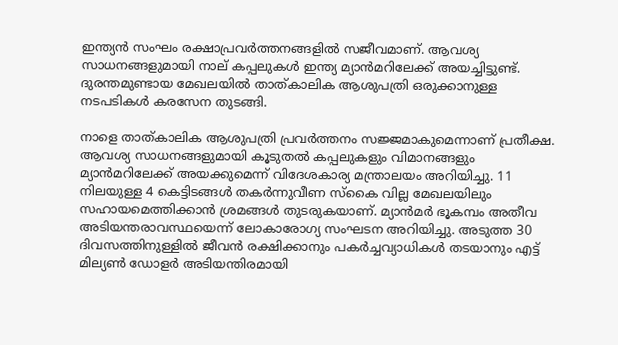ഇന്ത്യൻ സംഘം രക്ഷാപ്രവർത്തനങ്ങളിൽ സജീവമാണ്. ആവശ്യ സാധനങ്ങളുമായി നാല് കപ്പലുകൾ ഇന്ത്യ മ്യാൻമറിലേക്ക് അയച്ചിട്ടുണ്ട്. ദുരന്തമുണ്ടായ മേഖലയിൽ താത്കാലിക ആശുപത്രി ഒരുക്കാനുള്ള നടപടികൾ കരസേന തുടങ്ങി.

നാളെ താത്കാലിക ആശുപത്രി പ്രവർത്തനം സജ്ജമാകുമെന്നാണ് പ്രതീക്ഷ. ആവശ്യ സാധനങ്ങളുമായി കൂടുതൽ കപ്പലുകളും വിമാനങ്ങളും മ്യാൻമറിലേക്ക് അയക്കുമെന്ന് വിദേശകാര്യ മന്ത്രാലയം അറിയിച്ചു. 11 നിലയുള്ള 4 കെട്ടിടങ്ങൾ തകർന്നുവീണ സ്കൈ വില്ല മേഖലയിലും സഹായമെത്തിക്കാൻ ശ്രമങ്ങൾ തുടരുകയാണ്. മ്യാൻമർ ഭൂകമ്പം അതീവ അടിയന്തരാവസ്ഥയെന്ന് ലോകാരോഗ്യ സംഘടന അറിയിച്ചു. അടുത്ത 30 ദിവസത്തിനുള്ളിൽ ജീവൻ രക്ഷിക്കാനും പകർച്ചവ്യാധികൾ തടയാനും എട്ട് മില്യൺ ഡോളർ അടിയന്തിരമായി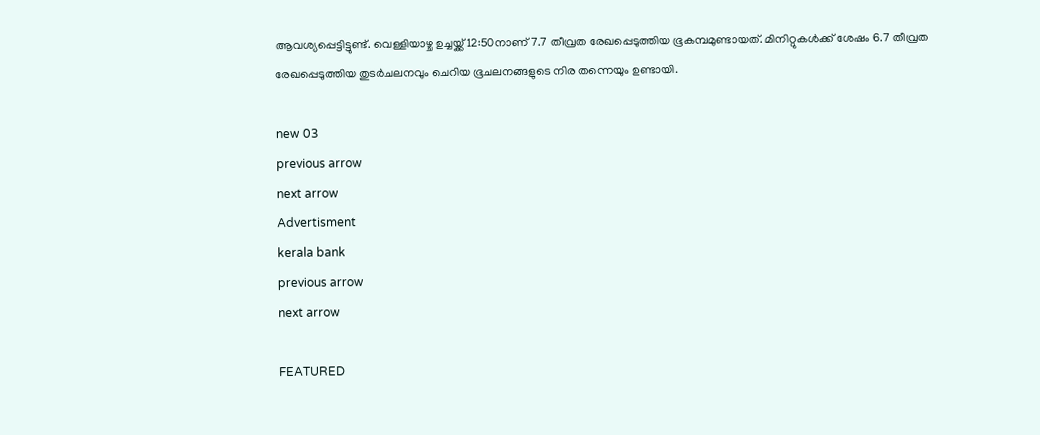ആവശ്യപ്പെട്ടിട്ടുണ്ട്. വെള്ളിയാഴ്ച ഉച്ചയ്ക്ക് 12:50നാണ് 7.7 തീവ്രത രേഖപ്പെടുത്തിയ ഭൂകമ്പമുണ്ടായത്. മിനിറ്റുകൾക്ക് ശേഷം 6.7 തീവ്രത രേഖപ്പെടുത്തിയ തുടർചലനവും ചെറിയ ഭൂചലനങ്ങളുടെ നിര തന്നെയും ഉണ്ടായി.

new 03
previous arrow
next arrow
Advertisment
kerala bank
previous arrow
next arrow

FEATURED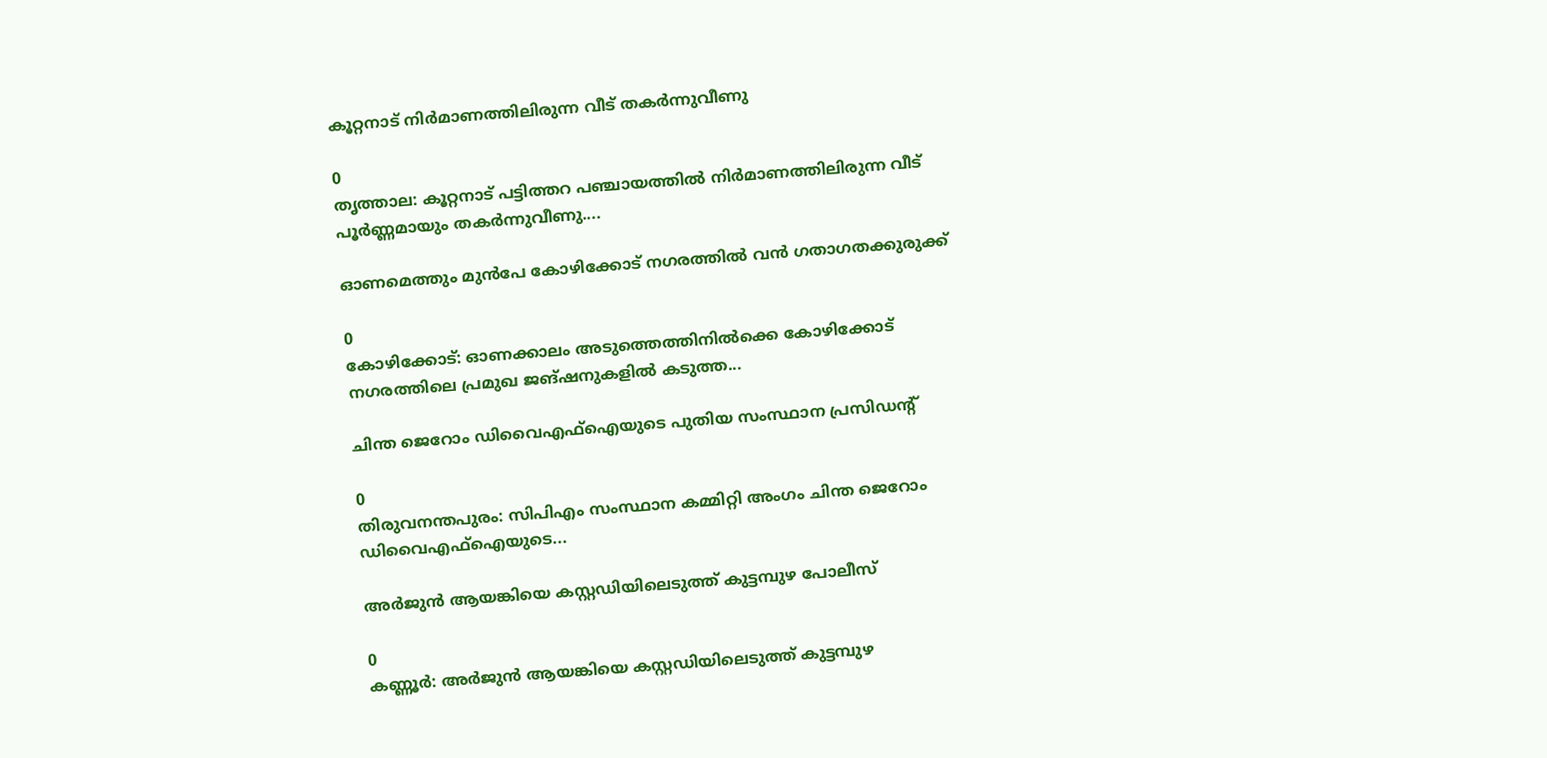കൂറ്റനാട് നിർമാണത്തിലിരുന്ന വീട് തകർന്നുവീണു

0
തൃത്താല: കൂറ്റനാട് പട്ടിത്തറ പഞ്ചായത്തിൽ നിർമാണത്തിലിരുന്ന വീട് പൂർണ്ണമായും തകർന്നുവീണു....

ഓണമെത്തും മുൻപേ കോഴിക്കോട് നഗരത്തിൽ വൻ ഗതാഗതക്കുരുക്ക്

0
കോഴിക്കോട്: ഓണക്കാലം അടുത്തെത്തിനിൽക്കെ കോഴിക്കോട് നഗരത്തിലെ പ്രമുഖ ജങ്ഷനുകളിൽ കടുത്ത...

ചിന്ത ജെറോം ഡിവൈഎഫ്‌ഐയുടെ പുതിയ സംസ്ഥാന പ്രസിഡന്റ്

0
തിരുവനന്തപുരം: സിപിഎം സംസ്ഥാന കമ്മിറ്റി അംഗം ചിന്ത ജെറോം ഡിവൈഎഫ്‌ഐയുടെ...

അർജുൻ ആയങ്കിയെ കസ്റ്റഡിയിലെടുത്ത് കുട്ടമ്പുഴ പോലീസ്

0
കണ്ണൂർ: അർജുൻ ആയങ്കിയെ കസ്റ്റഡിയിലെടുത്ത് കുട്ടമ്പുഴ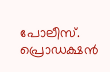പോലീസ്. പ്രൊഡക്ഷൻ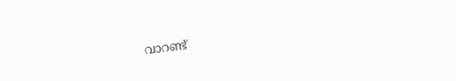വാറണ്ട്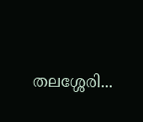തലശ്ശേരി...